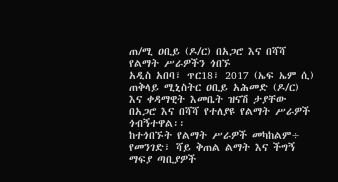ጠ/ሚ ዐቢይ (ዶ/ር) በአጋሮ እና በሻሻ የልማት ሥራዎችን ጎበኙ
አዲስ አበባ፣ ጥር18፣ 2017 (ኤፍ ኤም ሲ) ጠቅላይ ሚኒስትር ዐቢይ አሕመድ (ዶ/ር) እና ቀዳማዊት እመቤት ዝናሽ ታያቸው በአጋሮ እና በሻሻ የተለያዩ የልማት ሥራዎች ጎብኝተዋል፡፡
ከተጎበኙት የልማት ሥራዎች መካከልም÷ የመንገድ፣ ሻይ ቅጠል ልማት እና ችግኝ ማፍያ ጣቢያዎች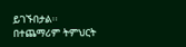ይገኙበታል፡፡
በተጨማሪም ትምህርት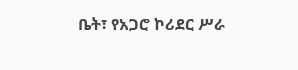ቤት፣ የአጋሮ ኮሪደር ሥራ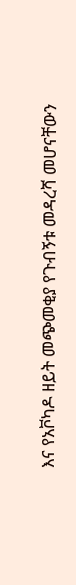እና የአቮካዶ ዘይት መጭመቂያ የጉብኝቱ መዳረሻ መሆናቸውን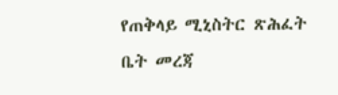የጠቅላይ ሚኒስትር ጽሕፈት ቤት መረጃ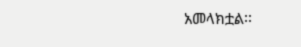አመላክቷል፡፡